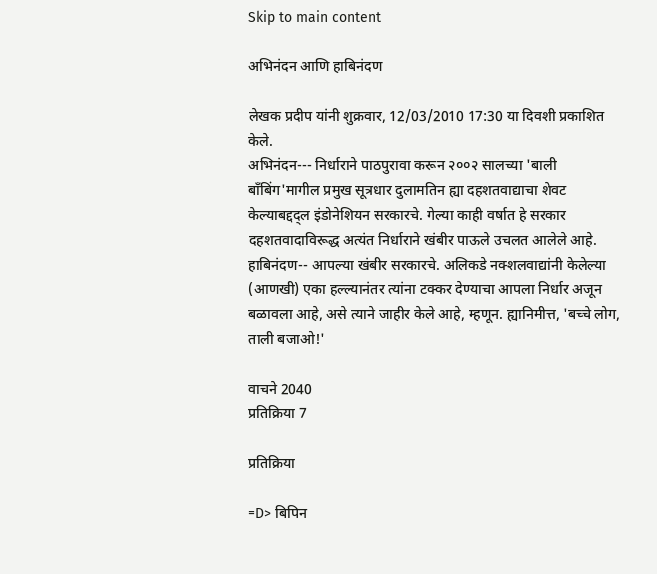Skip to main content

अभिनंदन आणि हाबिनंदण

लेखक प्रदीप यांनी शुक्रवार, 12/03/2010 17:30 या दिवशी प्रकाशित केले.
अभिनंदन--- निर्धाराने पाठपुरावा करून २००२ सालच्या 'बाली बाँबिंग'मागील प्रमुख सूत्रधार दुलामतिन ह्या दहशतवाद्याचा शेवट केल्याबद्दद्ल इंडोनेशियन सरकारचे. गेल्या काही वर्षात हे सरकार दहशतवादाविरूद्ध अत्यंत निर्धाराने खंबीर पाऊले उचलत आलेले आहे. हाबिनंदण-- आपल्या खंबीर सरकारचे. अलिकडे नक्शलवाद्यांनी केलेल्या (आणखी) एका हल्ल्यानंतर त्यांना टक्कर देण्याचा आपला निर्धार अजून बळावला आहे, असे त्याने जाहीर केले आहे, म्हणून. ह्यानिमीत्त, 'बच्चे लोग, ताली बजाओ!'

वाचने 2040
प्रतिक्रिया 7

प्रतिक्रिया

=D> बिपिन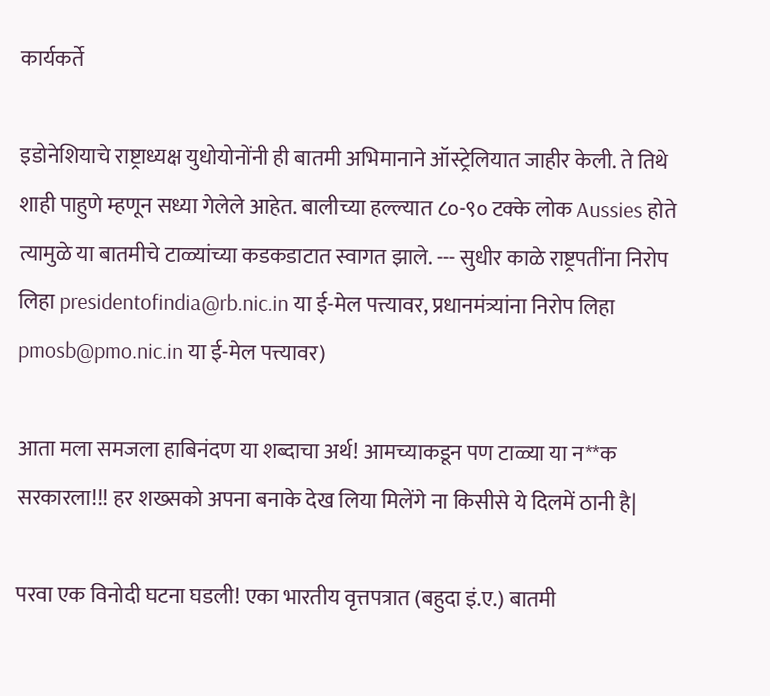कार्यकर्ते

इडोनेशियाचे राष्ट्राध्यक्ष युधोयोनोंनी ही बातमी अभिमानाने ऑस्ट्रेलियात जाहीर केली. ते तिथे शाही पाहुणे म्हणून सध्या गेलेले आहेत. बालीच्या हल्ल्यात ८०-९० टक्के लोक Aussies होते त्यामुळे या बातमीचे टाळ्यांच्या कडकडाटात स्वागत झाले. --- सुधीर काळे राष्ट्रपतींना निरोप लिहा presidentofindia@rb.nic.in या ई-मेल पत्त्यावर, प्रधानमंत्र्यांना निरोप लिहा pmosb@pmo.nic.in या ई-मेल पत्त्यावर)

आता मला समजला हाबिनंदण या शब्दाचा अर्थ! आमच्याकडून पण टाळ्या या न**क सरकारला!!! हर शख्सको अपना बनाके देख लिया मिलेंगे ना किसीसे ये दिलमें ठानी है|

परवा एक विनोदी घटना घडली! एका भारतीय वृत्तपत्रात (बहुदा इं.ए.) बातमी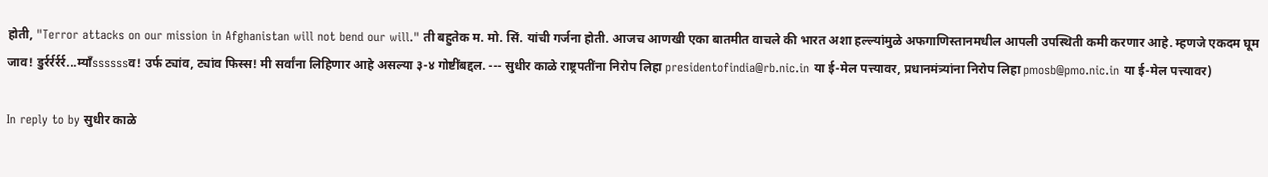होती, "Terror attacks on our mission in Afghanistan will not bend our will." ती बहुतेक म. मो. सिं. यांची गर्जना होती. आजच आणखी एका बातमीत वाचले की भारत अशा हल्ल्यांमुळे अफगाणिस्तानमधील आपली उपस्थिती कमी करणार आहे. म्हणजे एकदम घूम जाव! डुर्रर्रर्रर्र...म्याँssssssव! उर्फ ट्यांव, ट्यांव फिस्स! मी सर्वांना लिहिणार आहे असल्या ३-४ गोष्टींबद्दल. --- सुधीर काळे राष्ट्रपतींना निरोप लिहा presidentofindia@rb.nic.in या ई-मेल पत्त्यावर, प्रधानमंत्र्यांना निरोप लिहा pmosb@pmo.nic.in या ई-मेल पत्त्यावर)

In reply to by सुधीर काळे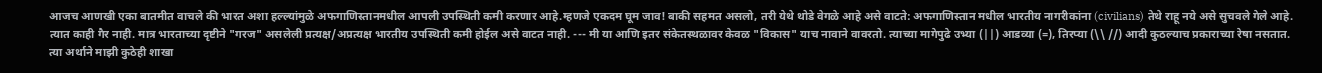आजच आणखी एका बातमीत वाचले की भारत अशा हल्ल्यांमुळे अफगाणिस्तानमधील आपली उपस्थिती कमी करणार आहे.म्हणजे एकदम घूम जाव! बाकी सहमत असलो, तरी येथे थोडे वेगळे आहे असे वाटते: अफगाणिस्तान मधील भारतीय नागरीकांना (civilians) तेथे राहू नये असे सुचवले गेले आहे. त्यात काही गैर नाही. मात्र भारताच्या दृष्टीने "गरज" असलेली प्रत्यक्ष/अप्रत्यक्ष भारतीय उपस्थिती कमी होईल असे वाटत नाही. --- मी या आणि इतर संकेतस्थळावर केवळ "विकास" याच नावाने वावरतो. त्याच्या मागेपुढे उभ्या (||) आडव्या (=), तिरप्या (\\ //) आदी कुठल्याच प्रकाराच्या रेषा नसतात. त्या अर्थाने माझी कुठेही शाखा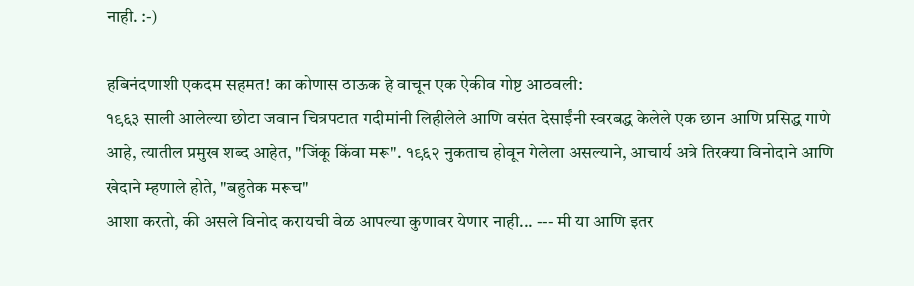नाही. :-)

हबिनंदणाशी एकदम सहमत! का कोणास ठाऊक हे वाचून एक ऐकीव गोष्ट आठवली:
१९६३ साली आलेल्या छोटा जवान चित्रपटात गदीमांनी लिहीलेले आणि वसंत देसाईंनी स्वरबद्ध केलेले एक छान आणि प्रसिद्ध गाणे आहे, त्यातील प्रमुख शब्द आहेत, "जिंकू किंवा मरू". १९६२ नुकताच होवून गेलेला असल्याने, आचार्य अत्रे तिरक्या विनोदाने आणि खेदाने म्हणाले होते, "बहुतेक मरूच"
आशा करतो, की असले विनोद करायची वेळ आपल्या कुणावर येणार नाही... --- मी या आणि इतर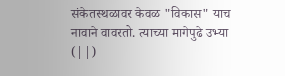संकेतस्थळावर केवळ "विकास" याच नावाने वावरतो. त्याच्या मागेपुढे उभ्या (||)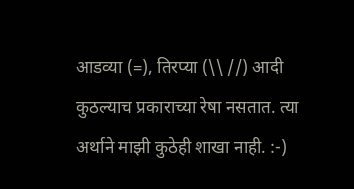आडव्या (=), तिरप्या (\\ //) आदी कुठल्याच प्रकाराच्या रेषा नसतात. त्या अर्थाने माझी कुठेही शाखा नाही. :-)